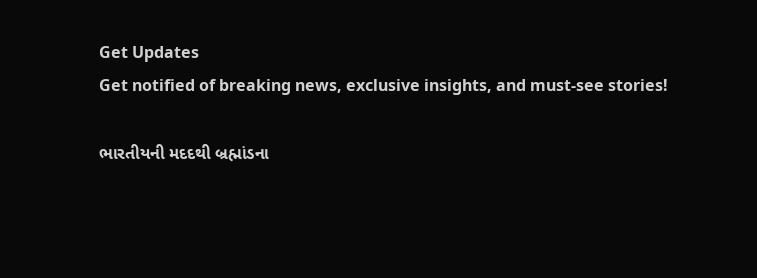Get Updates
Get notified of breaking news, exclusive insights, and must-see stories!

ભારતીયની મદદથી બ્રહ્માંડના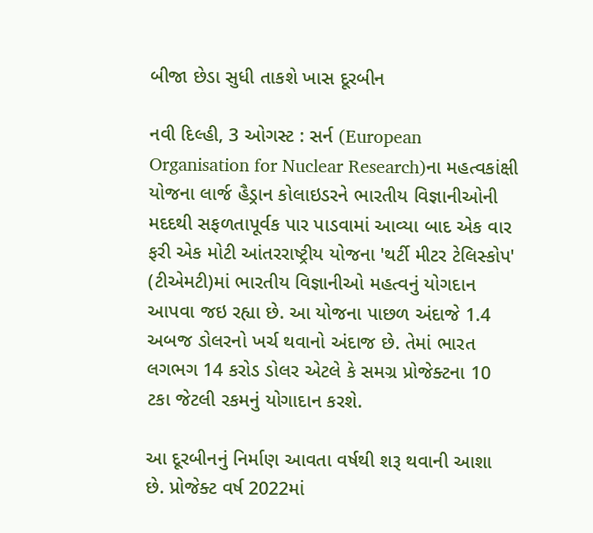બીજા છેડા સુધી તાકશે ખાસ દૂરબીન

નવી દિલ્હી, 3 ઓગસ્ટ : સર્ન (European Organisation for Nuclear Research)ના મહત્વકાંક્ષી યોજના લાર્જ હૈડ્રાન કોલાઇડરને ભારતીય વિજ્ઞાનીઓની મદદથી સફળતાપૂર્વક પાર પાડવામાં આવ્યા બાદ એક વાર ફરી એક મોટી આંતરરાષ્ટ્રીય યોજના 'થર્ટી મીટર ટેલિસ્કોપ' (ટીએમટી)માં ભારતીય વિજ્ઞાનીઓ મહત્વનું યોગદાન આપવા જઇ રહ્યા છે. આ યોજના પાછળ અંદાજે 1.4 અબજ ડોલરનો ખર્ચ થવાનો અંદાજ છે. તેમાં ભારત લગભગ 14 કરોડ ડોલર એટલે કે સમગ્ર પ્રોજેક્ટના 10 ટકા જેટલી રકમનું યોગાદાન કરશે.

આ દૂરબીનનું નિર્માણ આવતા વર્ષથી શરૂ થવાની આશા છે. પ્રોજેક્ટ વર્ષ 2022માં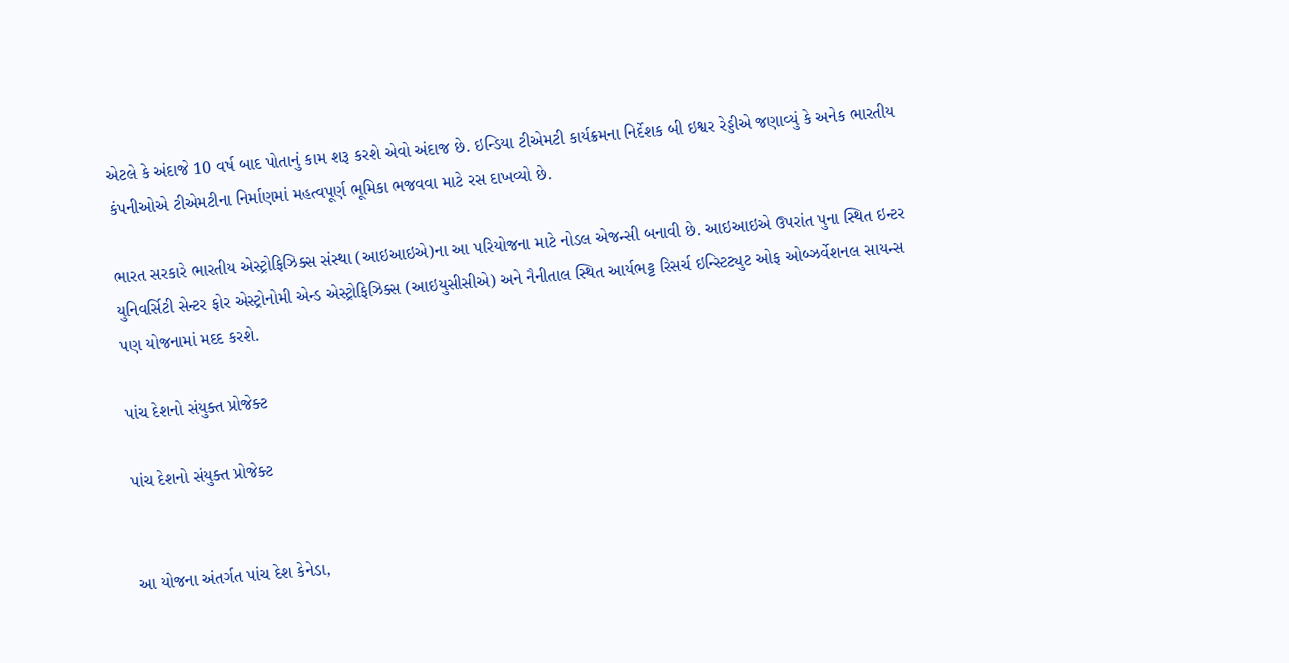એટલે કે અંદાજે 10 વર્ષ બાદ પોતાનું કામ શરૂ કરશે એવો અંદાજ છે. ઇન્ડિયા ટીએમટી કાર્યક્રમના નિર્દેશક બી ઇશ્વર રેડ્ડીએ જણાવ્યું કે અનેક ભારતીય કંપનીઓએ ટીએમટીના નિર્માણમાં મહત્વપૂર્ણ ભૂમિકા ભજવવા માટે રસ દાખવ્યો છે.

ભારત સરકારે ભારતીય એસ્ટ્રોફિઝિક્સ સંસ્થા (આઇઆઇએ)ના આ પરિયોજના માટે નોડલ એજન્સી બનાવી છે. આઇઆઇએ ઉપરાંત પુના સ્થિત ઇન્ટર યુનિવર્સિટી સેન્ટર ફોર એસ્ટ્રોનોમી એન્ડ એસ્ટ્રોફિઝિક્સ (આઇયુસીસીએ) અને નૈનીતાલ સ્થિત આર્યભટ્ટ રિસર્ચ ઇન્સ્ટિટ્યુટ ઓફ ઓબ્ઝર્વેશનલ સાયન્સ પણ યોજનામાં મદદ કરશે.

પાંચ દેશનો સંયુક્ત પ્રોજેક્ટ

પાંચ દેશનો સંયુક્ત પ્રોજેક્ટ


આ યોજના અંતર્ગત પાંચ દેશ કેનેડા,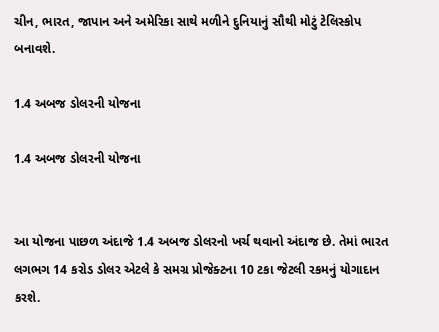ચીન, ભારત, જાપાન અને અમેરિકા સાથે મળીને દુનિયાનું સૌથી મોટું ટેલિસ્કોપ બનાવશે.

1.4 અબજ ડોલરની યોજના

1.4 અબજ ડોલરની યોજના


આ યોજના પાછળ અંદાજે 1.4 અબજ ડોલરનો ખર્ચ થવાનો અંદાજ છે. તેમાં ભારત લગભગ 14 કરોડ ડોલર એટલે કે સમગ્ર પ્રોજેક્ટના 10 ટકા જેટલી રકમનું યોગાદાન કરશે.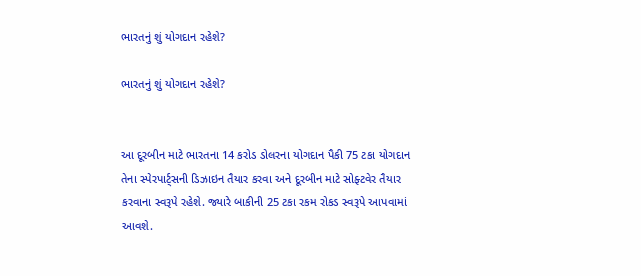ભારતનું શું યોગદાન રહેશે?

ભારતનું શું યોગદાન રહેશે?


આ દૂરબીન માટે ભારતના 14 કરોડ ડોલરના યોગદાન પૈકી 75 ટકા યોગદાન તેના સ્પેરપાર્ટ્સની ડિઝાઇન તૈયાર કરવા અને દૂરબીન માટે સોફ્ટવેર તૈયાર કરવાના સ્વરૂપે રહેશે. જ્યારે બાકીની 25 ટકા રકમ રોકડ સ્વરૂપે આપવામાં આવશે.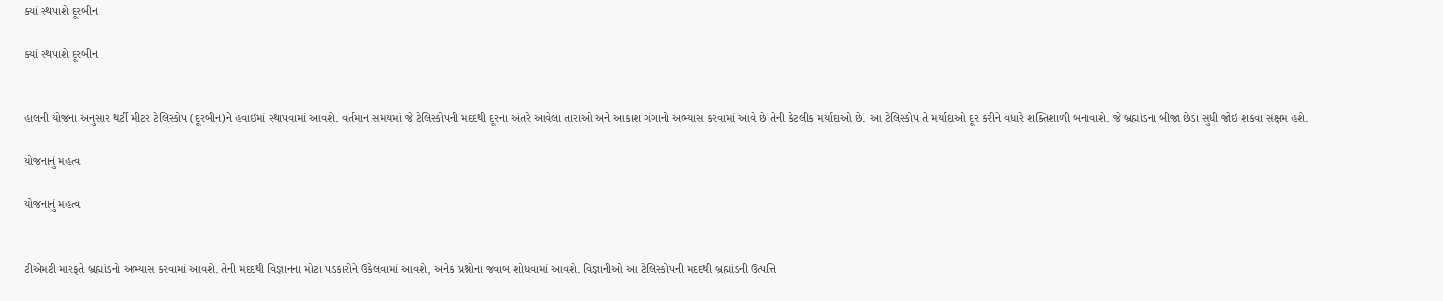ક્યાં સ્થપાશે દૂરબીન

ક્યાં સ્થપાશે દૂરબીન


હાલની યોજના અનુસાર થર્ટી મીટર ટેલિસ્કોપ (દૂરબીન)ને હવાઇમાં સ્થાપવામાં આવશે. વર્તમાન સમયમાં જે ટેલિસ્કોપની મદદથી દૂરના અંતરે આવેલા તારાઓ અને આકાશ ગંગાનો અભ્યાસ કરવામાં આવે છે તેની કેટલીક મર્યાદાઓ છે. આ ટેલિસ્કોપ તે મર્યાદાઓ દૂર કરીને વધારે શક્તિશાળી બનાવાશે. જે બ્રહ્માંડના બીજા છેડા સુધી જોઇ શકવા સક્ષમ હશે.

યોજનાનું મહત્વ

યોજનાનું મહત્વ


ટીએમટી મારફતે બ્રહ્માંડનો અભ્યાસ કરવામાં આવશે. તેની મદદથી વિજ્ઞાનના મોટા પડકારોને ઉકેલવામાં આવશે, અનેક પ્રશ્નોના જવાબ શોધવામાં આવશે. વિજ્ઞાનીઓ આ ટેલિસ્કોપની મદદથી બ્રહ્માંડની ઉત્પત્તિ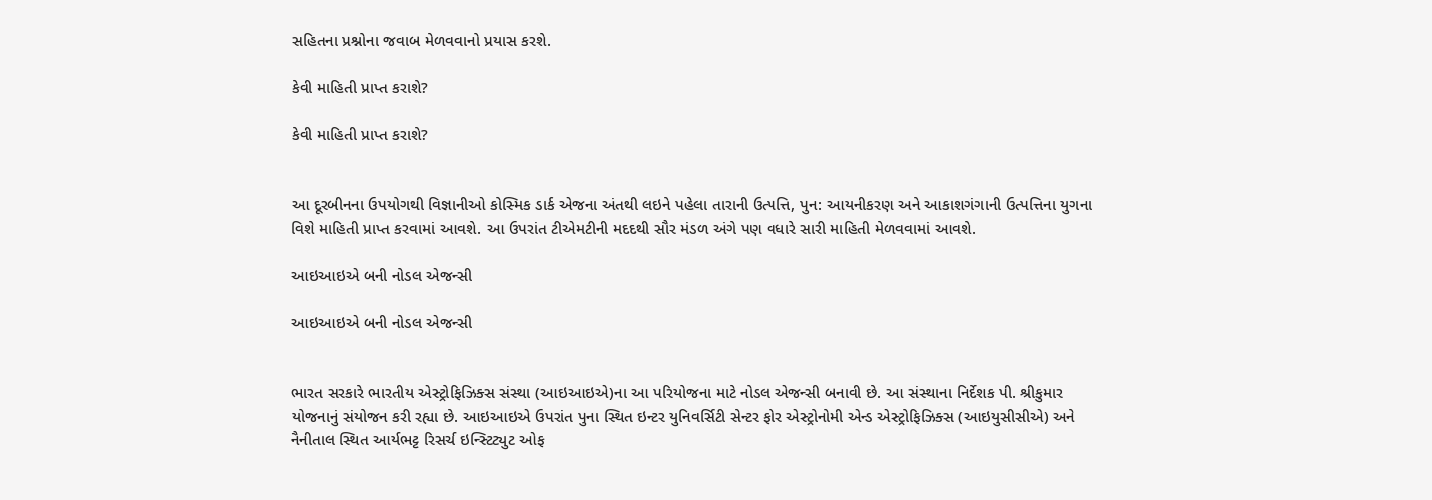સહિતના પ્રશ્નોના જવાબ મેળવવાનો પ્રયાસ કરશે.

કેવી માહિતી પ્રાપ્ત કરાશે?

કેવી માહિતી પ્રાપ્ત કરાશે?


આ દૂરબીનના ઉપયોગથી વિજ્ઞાનીઓ કોસ્મિક ડાર્ક એજના અંતથી લઇને પહેલા તારાની ઉત્પત્તિ, પુન: આયનીકરણ અને આકાશગંગાની ઉત્પત્તિના યુગના વિશે માહિતી પ્રાપ્ત કરવામાં આવશે. આ ઉપરાંત ટીએમટીની મદદથી સૌર મંડળ અંગે પણ વધારે સારી માહિતી મેળવવામાં આવશે.

આઇઆઇએ બની નોડલ એજન્સી

આઇઆઇએ બની નોડલ એજન્સી


ભારત સરકારે ભારતીય એસ્ટ્રોફિઝિક્સ સંસ્થા (આઇઆઇએ)ના આ પરિયોજના માટે નોડલ એજન્સી બનાવી છે. આ સંસ્થાના નિર્દેશક પી. શ્રીકુમાર યોજનાનું સંયોજન કરી રહ્યા છે. આઇઆઇએ ઉપરાંત પુના સ્થિત ઇન્ટર યુનિવર્સિટી સેન્ટર ફોર એસ્ટ્રોનોમી એન્ડ એસ્ટ્રોફિઝિક્સ (આઇયુસીસીએ) અને નૈનીતાલ સ્થિત આર્યભટ્ટ રિસર્ચ ઇન્સ્ટિટ્યુટ ઓફ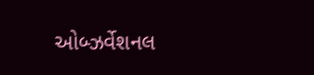ઓબ્ઝર્વેશનલ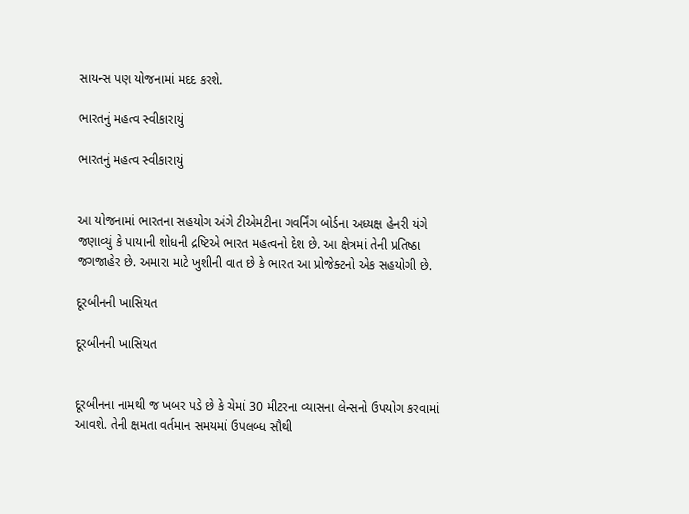સાયન્સ પણ યોજનામાં મદદ કરશે.

ભારતનું મહત્વ સ્વીકારાયું

ભારતનું મહત્વ સ્વીકારાયું


આ યોજનામાં ભારતના સહયોગ અંગે ટીએમટીના ગવર્નિંગ બોર્ડના અધ્યક્ષ હેનરી યંગે જણાવ્યું કે પાયાની શોધની દ્રષ્ટિએ ભારત મહત્વનો દેશ છે. આ ક્ષેત્રમાં તેની પ્રતિષ્ઠા જગજાહેર છે. અમારા માટે ખુશીની વાત છે કે ભારત આ પ્રોજેક્ટનો એક સહયોગી છે.

દૂરબીનની ખાસિયત

દૂરબીનની ખાસિયત


દૂરબીનના નામથી જ ખબર પડે છે કે ચેમાં 30 મીટરના વ્યાસના લેન્સનો ઉપયોગ કરવામાં આવશે. તેની ક્ષમતા વર્તમાન સમયમાં ઉપલબ્ધ સૌથી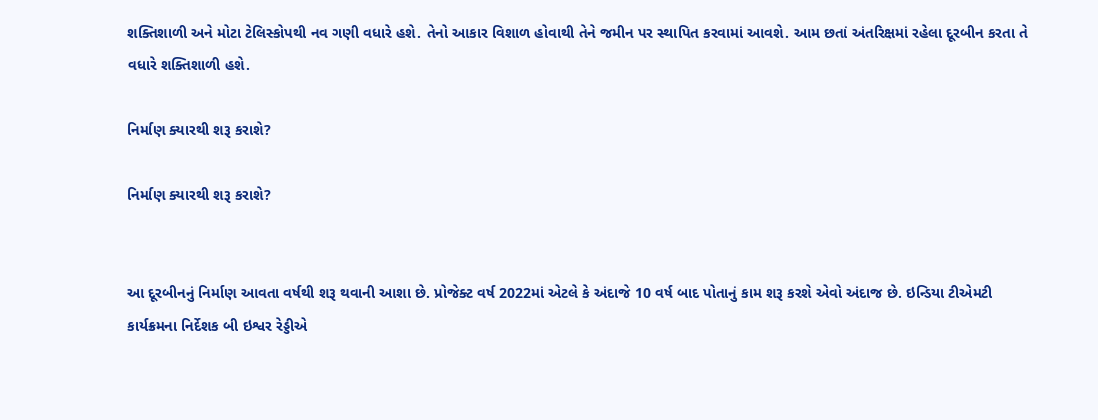શક્તિશાળી અને મોટા ટેલિસ્કોપથી નવ ગણી વધારે હશે. તેનો આકાર વિશાળ હોવાથી તેને જમીન પર સ્થાપિત કરવામાં આવશે. આમ છતાં અંતરિક્ષમાં રહેલા દૂરબીન કરતા તે વધારે શક્તિશાળી હશે.

નિર્માણ ક્યારથી શરૂ કરાશે?

નિર્માણ ક્યારથી શરૂ કરાશે?


આ દૂરબીનનું નિર્માણ આવતા વર્ષથી શરૂ થવાની આશા છે. પ્રોજેક્ટ વર્ષ 2022માં એટલે કે અંદાજે 10 વર્ષ બાદ પોતાનું કામ શરૂ કરશે એવો અંદાજ છે. ઇન્ડિયા ટીએમટી કાર્યક્રમના નિર્દેશક બી ઇશ્વર રેડ્ડીએ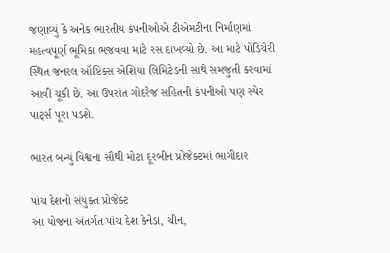જણાવ્યું કે અનેક ભારતીય કંપનીઓએ ટીએમટીના નિર્માણમાં મહત્વપૂર્ણ ભૂમિકા ભજવવા માટે રસ દાખવ્યો છે. આ માટે પોંડિચેરી સ્થિત જનરલ ઑપ્ટિક્સ એશિયા લિમિટેડની સાથે સમજુતી કરવામાં આવી ચૂકી છે. આ ઉપરાંત ગોદરેજ સહિતની કંપનીઓ પણ સ્પેર પાર્ટ્સ પૂરા પડશે.

ભારત બન્યું વિશ્વના સૌથી મોટા દૂરબીન પ્રોજેક્ટમાં ભાગીદાર

પાંચ દેશનો સંયુક્ત પ્રોજેક્ટ
આ યોજના અંતર્ગત પાંચ દેશ કેનેડા, ચીન,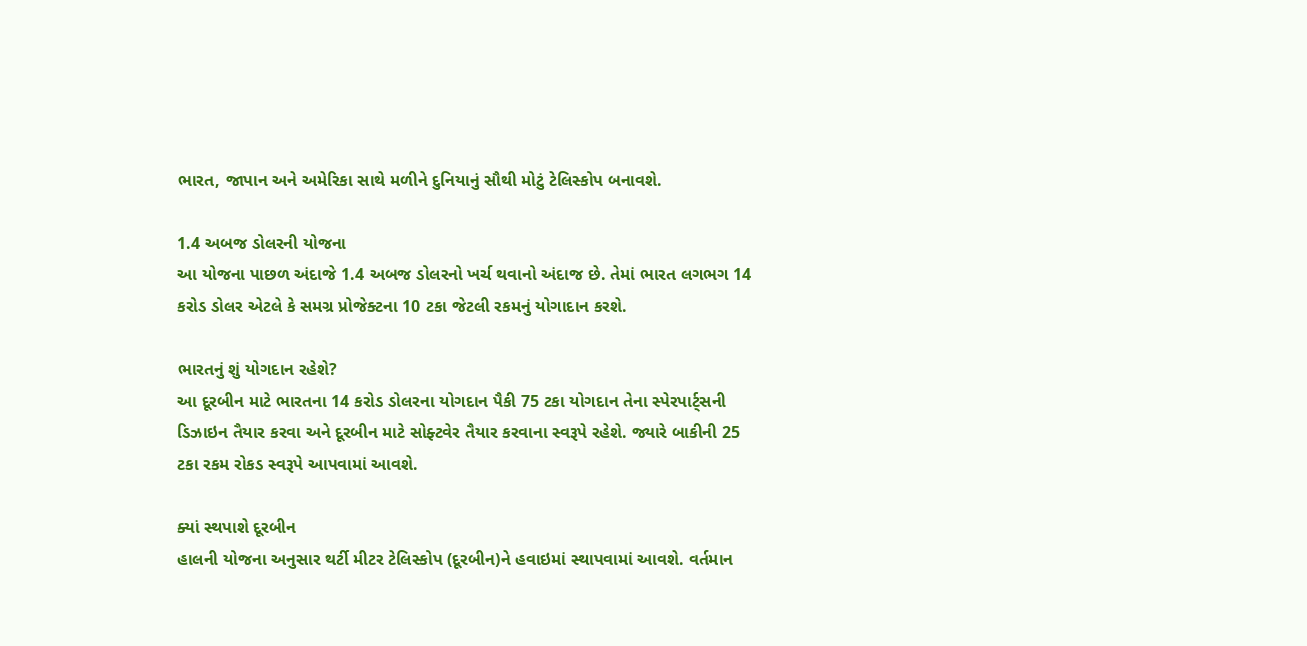ભારત, જાપાન અને અમેરિકા સાથે મળીને દુનિયાનું સૌથી મોટું ટેલિસ્કોપ બનાવશે.

1.4 અબજ ડોલરની યોજના
આ યોજના પાછળ અંદાજે 1.4 અબજ ડોલરનો ખર્ચ થવાનો અંદાજ છે. તેમાં ભારત લગભગ 14 કરોડ ડોલર એટલે કે સમગ્ર પ્રોજેક્ટના 10 ટકા જેટલી રકમનું યોગાદાન કરશે.

ભારતનું શું યોગદાન રહેશે?
આ દૂરબીન માટે ભારતના 14 કરોડ ડોલરના યોગદાન પૈકી 75 ટકા યોગદાન તેના સ્પેરપાર્ટ્સની ડિઝાઇન તૈયાર કરવા અને દૂરબીન માટે સોફ્ટવેર તૈયાર કરવાના સ્વરૂપે રહેશે. જ્યારે બાકીની 25 ટકા રકમ રોકડ સ્વરૂપે આપવામાં આવશે.

ક્યાં સ્થપાશે દૂરબીન
હાલની યોજના અનુસાર થર્ટી મીટર ટેલિસ્કોપ (દૂરબીન)ને હવાઇમાં સ્થાપવામાં આવશે. વર્તમાન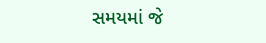સમયમાં જે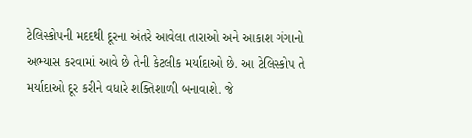ટેલિસ્કોપની મદદથી દૂરના અંતરે આવેલા તારાઓ અને આકાશ ગંગાનો અભ્યાસ કરવામાં આવે છે તેની કેટલીક મર્યાદાઓ છે. આ ટેલિસ્કોપ તે મર્યાદાઓ દૂર કરીને વધારે શક્તિશાળી બનાવાશે. જે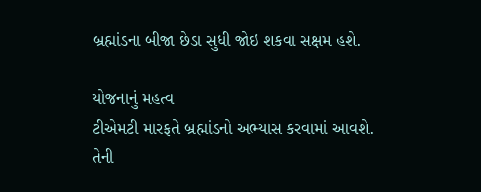બ્રહ્માંડના બીજા છેડા સુધી જોઇ શકવા સક્ષમ હશે.

યોજનાનું મહત્વ
ટીએમટી મારફતે બ્રહ્માંડનો અભ્યાસ કરવામાં આવશે. તેની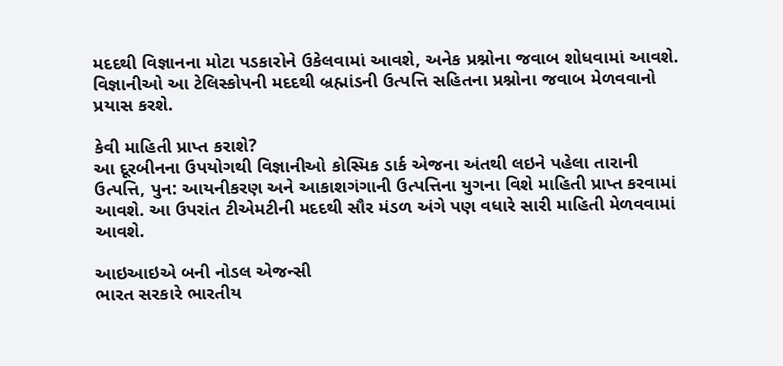મદદથી વિજ્ઞાનના મોટા પડકારોને ઉકેલવામાં આવશે, અનેક પ્રશ્નોના જવાબ શોધવામાં આવશે. વિજ્ઞાનીઓ આ ટેલિસ્કોપની મદદથી બ્રહ્માંડની ઉત્પત્તિ સહિતના પ્રશ્નોના જવાબ મેળવવાનો પ્રયાસ કરશે.

કેવી માહિતી પ્રાપ્ત કરાશે?
આ દૂરબીનના ઉપયોગથી વિજ્ઞાનીઓ કોસ્મિક ડાર્ક એજના અંતથી લઇને પહેલા તારાની ઉત્પત્તિ, પુન: આયનીકરણ અને આકાશગંગાની ઉત્પત્તિના યુગના વિશે માહિતી પ્રાપ્ત કરવામાં આવશે. આ ઉપરાંત ટીએમટીની મદદથી સૌર મંડળ અંગે પણ વધારે સારી માહિતી મેળવવામાં આવશે.

આઇઆઇએ બની નોડલ એજન્સી
ભારત સરકારે ભારતીય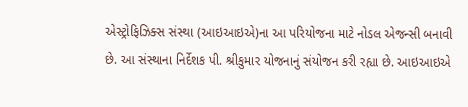એસ્ટ્રોફિઝિક્સ સંસ્થા (આઇઆઇએ)ના આ પરિયોજના માટે નોડલ એજન્સી બનાવી છે. આ સંસ્થાના નિર્દેશક પી. શ્રીકુમાર યોજનાનું સંયોજન કરી રહ્યા છે. આઇઆઇએ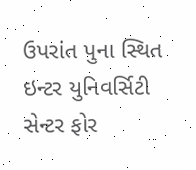ઉપરાંત પુના સ્થિત ઇન્ટર યુનિવર્સિટી સેન્ટર ફોર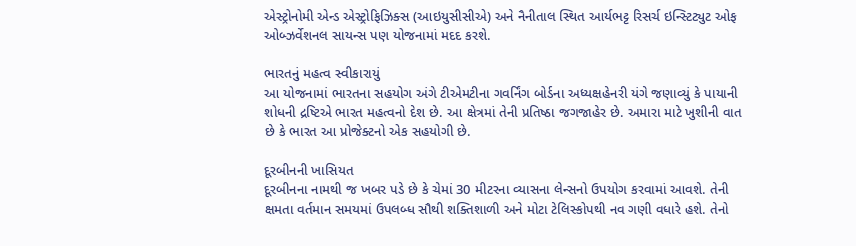એસ્ટ્રોનોમી એન્ડ એસ્ટ્રોફિઝિક્સ (આઇયુસીસીએ) અને નૈનીતાલ સ્થિત આર્યભટ્ટ રિસર્ચ ઇન્સ્ટિટ્યુટ ઓફ ઓબ્ઝર્વેશનલ સાયન્સ પણ યોજનામાં મદદ કરશે.

ભારતનું મહત્વ સ્વીકારાયું
આ યોજનામાં ભારતના સહયોગ અંગે ટીએમટીના ગવર્નિંગ બોર્ડના અધ્યક્ષહેનરી યંગે જણાવ્યું કે પાયાની શોધની દ્રષ્ટિએ ભારત મહત્વનો દેશ છે. આ ક્ષેત્રમાં તેની પ્રતિષ્ઠા જગજાહેર છે. અમારા માટે ખુશીની વાત છે કે ભારત આ પ્રોજેક્ટનો એક સહયોગી છે.

દૂરબીનની ખાસિયત
દૂરબીનના નામથી જ ખબર પડે છે કે ચેમાં 30 મીટરના વ્યાસના લેન્સનો ઉપયોગ કરવામાં આવશે. તેની ક્ષમતા વર્તમાન સમયમાં ઉપલબ્ધ સૌથી શક્તિશાળી અને મોટા ટેલિસ્કોપથી નવ ગણી વધારે હશે. તેનો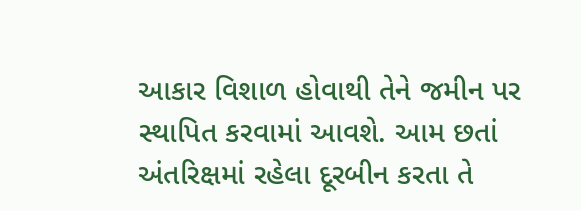આકાર વિશાળ હોવાથી તેને જમીન પર સ્થાપિત કરવામાં આવશે. આમ છતાં અંતરિક્ષમાં રહેલા દૂરબીન કરતા તે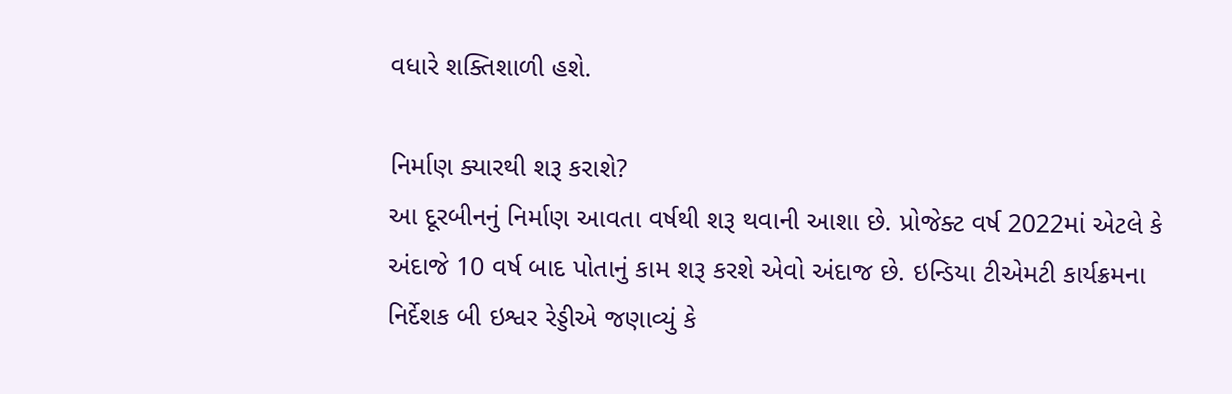વધારે શક્તિશાળી હશે.

નિર્માણ ક્યારથી શરૂ કરાશે?
આ દૂરબીનનું નિર્માણ આવતા વર્ષથી શરૂ થવાની આશા છે. પ્રોજેક્ટ વર્ષ 2022માં એટલે કે અંદાજે 10 વર્ષ બાદ પોતાનું કામ શરૂ કરશે એવો અંદાજ છે. ઇન્ડિયા ટીએમટી કાર્યક્રમના નિર્દેશક બી ઇશ્વર રેડ્ડીએ જણાવ્યું કે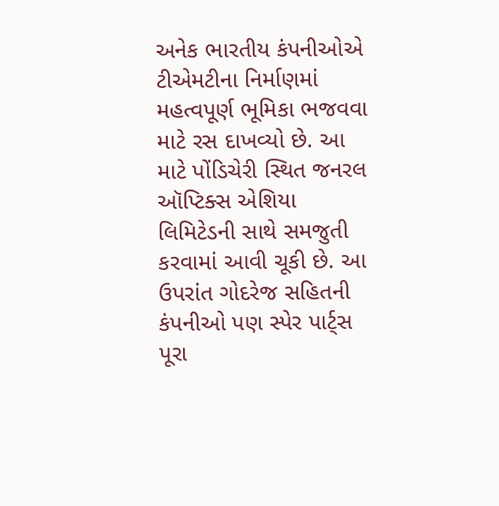અનેક ભારતીય કંપનીઓએ ટીએમટીના નિર્માણમાં મહત્વપૂર્ણ ભૂમિકા ભજવવા માટે રસ દાખવ્યો છે. આ માટે પોંડિચેરી સ્થિત જનરલ ઑપ્ટિક્સ એશિયા લિમિટેડની સાથે સમજુતી કરવામાં આવી ચૂકી છે. આ ઉપરાંત ગોદરેજ સહિતની કંપનીઓ પણ સ્પેર પાર્ટ્સ પૂરા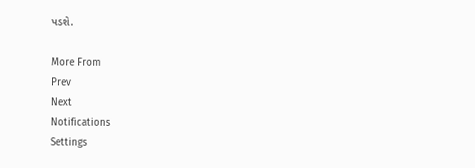પડશે.

More From
Prev
Next
Notifications
Settings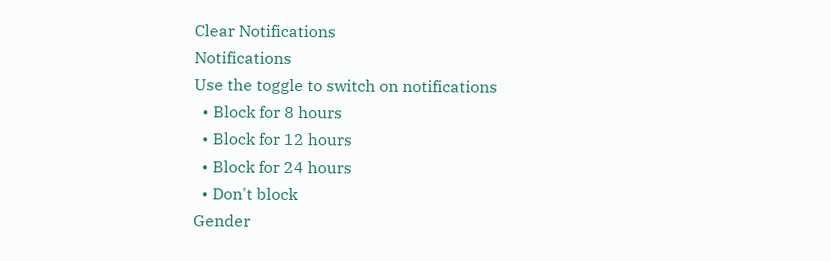Clear Notifications
Notifications
Use the toggle to switch on notifications
  • Block for 8 hours
  • Block for 12 hours
  • Block for 24 hours
  • Don't block
Gender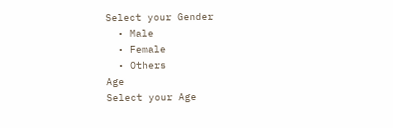Select your Gender
  • Male
  • Female
  • Others
Age
Select your Age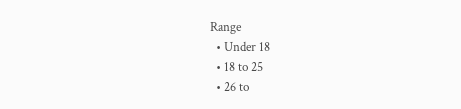Range
  • Under 18
  • 18 to 25
  • 26 to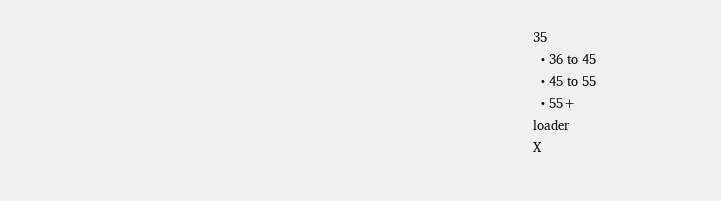35
  • 36 to 45
  • 45 to 55
  • 55+
loader
X